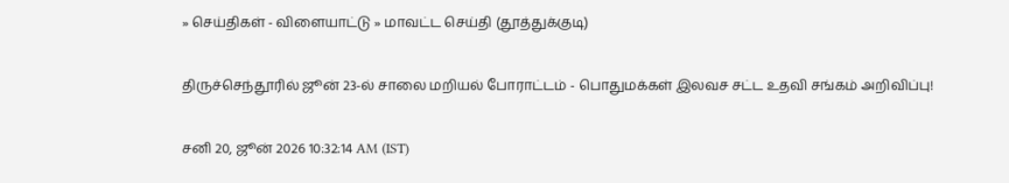» செய்திகள் - விளையாட்டு » மாவட்ட செய்தி (தூத்துக்குடி)

திருச்செந்தூரில் ஜூன் 23-ல் சாலை மறியல் போராட்டம் - பொதுமக்கள் இலவச சட்ட உதவி சங்கம் அறிவிப்பு!

சனி 20, ஜூன் 2026 10:32:14 AM (IST)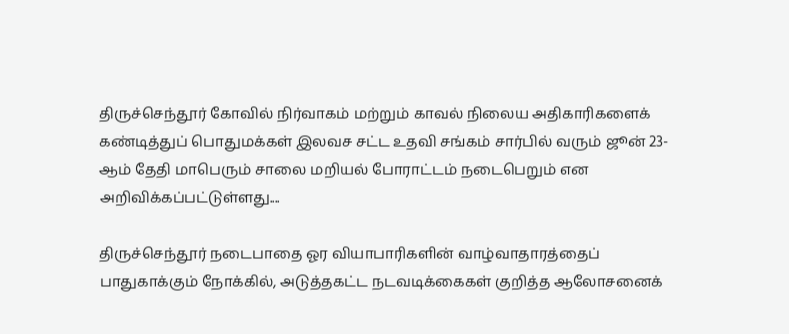திருச்செந்தூர் கோவில் நிர்வாகம் மற்றும் காவல் நிலைய அதிகாரிகளைக் கண்டித்துப் பொதுமக்கள் இலவச சட்ட உதவி சங்கம் சார்பில் வரும் ஜூன் 23-ஆம் தேதி மாபெரும் சாலை மறியல் போராட்டம் நடைபெறும் என அறிவிக்கப்பட்டுள்ளது....

திருச்செந்தூர் நடைபாதை ஓர வியாபாரிகளின் வாழ்வாதாரத்தைப் பாதுகாக்கும் நோக்கில், அடுத்தகட்ட நடவடிக்கைகள் குறித்த ஆலோசனைக்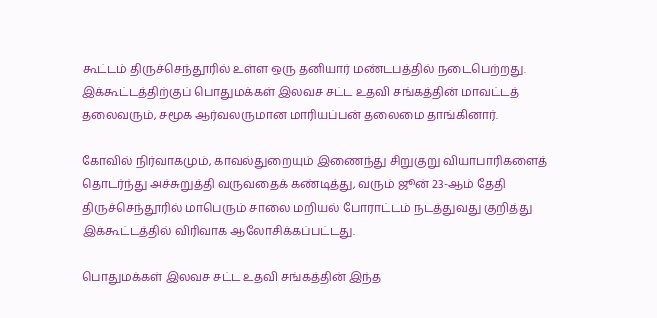கூட்டம் திருச்செந்தூரில் உள்ள ஒரு தனியார் மண்டபத்தில் நடைபெற்றது. இக்கூட்டத்திற்குப் பொதுமக்கள் இலவச சட்ட உதவி சங்கத்தின் மாவட்டத் தலைவரும், சமூக ஆர்வலருமான மாரியப்பன் தலைமை தாங்கினார்.

கோவில் நிர்வாகமும், காவல்துறையும் இணைந்து சிறுகுறு வியாபாரிகளைத் தொடர்ந்து அச்சுறுத்தி வருவதைக் கண்டித்து, வரும் ஜூன் 23-ஆம் தேதி திருச்செந்தூரில் மாபெரும் சாலை மறியல் போராட்டம் நடத்துவது குறித்து இக்கூட்டத்தில் விரிவாக ஆலோசிக்கப்பட்டது.

பொதுமக்கள் இலவச சட்ட உதவி சங்கத்தின் இந்த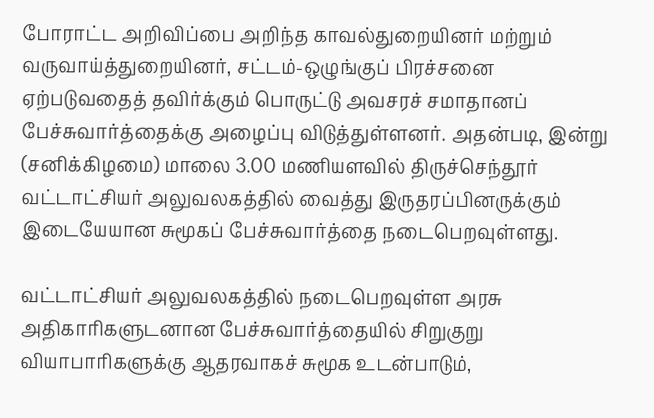போராட்ட அறிவிப்பை அறிந்த காவல்துறையினர் மற்றும் வருவாய்த்துறையினர், சட்டம்-ஒழுங்குப் பிரச்சனை ஏற்படுவதைத் தவிர்க்கும் பொருட்டு அவசரச் சமாதானப் பேச்சுவார்த்தைக்கு அழைப்பு விடுத்துள்ளனர். அதன்படி, இன்று (சனிக்கிழமை) மாலை 3.00 மணியளவில் திருச்செந்தூர் வட்டாட்சியர் அலுவலகத்தில் வைத்து இருதரப்பினருக்கும் இடையேயான சுமூகப் பேச்சுவார்த்தை நடைபெறவுள்ளது.

வட்டாட்சியர் அலுவலகத்தில் நடைபெறவுள்ள அரசு அதிகாரிகளுடனான பேச்சுவார்த்தையில் சிறுகுறு வியாபாரிகளுக்கு ஆதரவாகச் சுமூக உடன்பாடும்,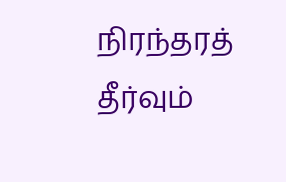நிரந்தரத் தீர்வும்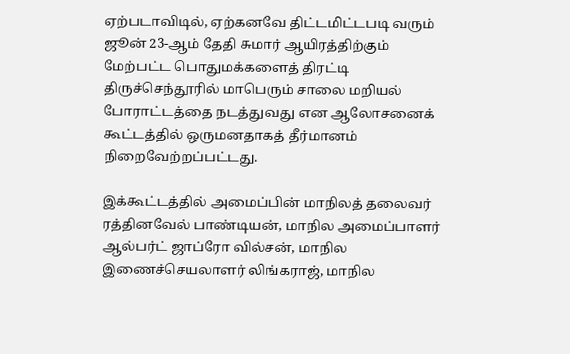ஏற்படாவிடில், ஏற்கனவே திட்டமிட்டபடி வரும் ஜூன் 23-ஆம் தேதி சுமார் ஆயிரத்திற்கும் மேற்பட்ட பொதுமக்களைத் திரட்டி திருச்செந்தூரில் மாபெரும் சாலை மறியல் போராட்டத்தை நடத்துவது என ஆலோசனைக் கூட்டத்தில் ஒருமனதாகத் தீர்மானம் நிறைவேற்றப்பட்டது.

இக்கூட்டத்தில் அமைப்பின் மாநிலத் தலைவர் ரத்தினவேல் பாண்டியன், மாநில அமைப்பாளர் ஆல்பர்ட் ஜாப்ரோ வில்சன், மாநில இணைச்செயலாளர் லிங்கராஜ், மாநில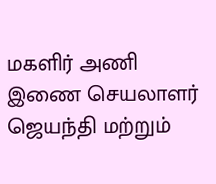மகளிர் அணி இணை செயலாளர் ஜெயந்தி மற்றும்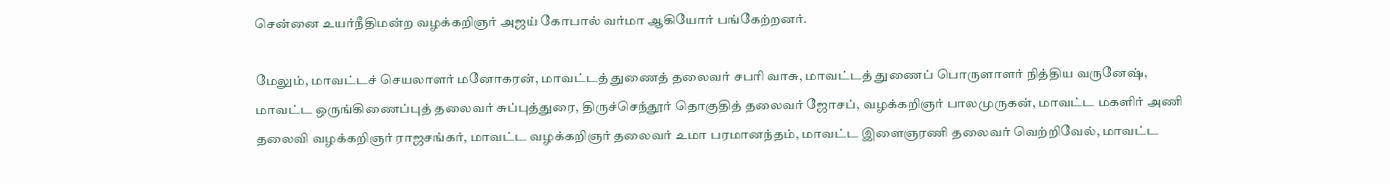சென்னை உயர்நீதிமன்ற வழக்கறிஞர் அஜய் கோபால் வர்மா ஆகியோர் பங்கேற்றனர்.

மேலும், மாவட்டச் செயலாளர் மனோகரன், மாவட்டத் துணைத் தலைவர் சபரி வாசு, மாவட்டத் துணைப் பொருளாளர் நித்திய வருனேஷ், மாவட்ட ஒருங்கிணைப்புத் தலைவர் சுப்புத்துரை, திருச்செந்தூர் தொகுதித் தலைவர் ஜோசப், வழக்கறிஞர் பாலமுருகன், மாவட்ட மகளிர் அணி தலைவி வழக்கறிஞர் ராஜசங்கர், மாவட்ட வழக்கறிஞர் தலைவர் உமா பரமானந்தம், மாவட்ட இளைஞரணி தலைவர் வெற்றிவேல், மாவட்ட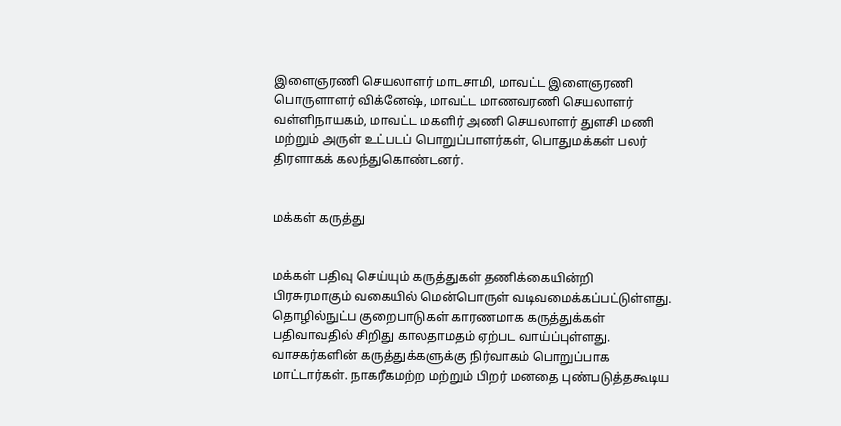இளைஞரணி செயலாளர் மாடசாமி, மாவட்ட இளைஞரணி பொருளாளர் விக்னேஷ், மாவட்ட மாணவரணி செயலாளர் வள்ளிநாயகம், மாவட்ட மகளிர் அணி செயலாளர் துளசி மணி மற்றும் அருள் உட்படப் பொறுப்பாளர்கள், பொதுமக்கள் பலர் திரளாகக் கலந்துகொண்டனர்.


மக்கள் கருத்து


மக்கள் பதிவு செய்யும் கருத்துகள் தணிக்கையின்றி பிரசுரமாகும் வகையில் மென்பொருள் வடிவமைக்கப்பட்டுள்ளது. தொழில்நுட்ப குறைபாடுகள் காரணமாக கருத்துக்கள் பதிவாவதில் சிறிது காலதாமதம் ஏற்பட வாய்ப்புள்ளது. வாசகர்களின் கருத்துக்களுக்கு நிர்வாகம் பொறுப்பாக மாட்டார்கள். நாகரீகமற்ற மற்றும் பிறர் மனதை புண்படுத்தகூடிய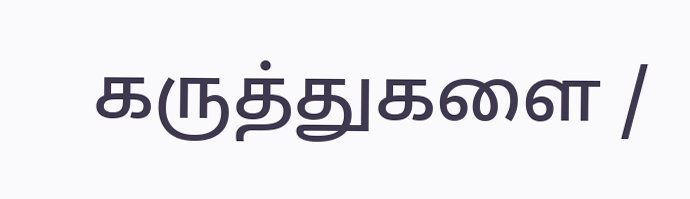கருத்துகளை /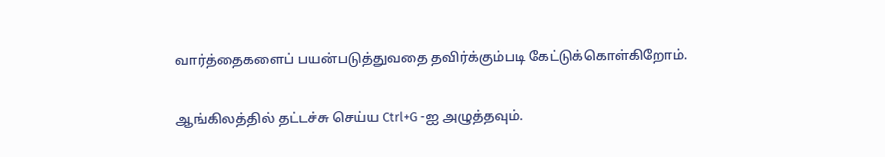வார்த்தைகளைப் பயன்படுத்துவதை தவிர்க்கும்படி கேட்டுக்கொள்கிறோம்.

ஆங்கிலத்தில் தட்டச்சு செய்ய Ctrl+G -ஐ அழுத்தவும்.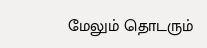மேலும் தொடரும்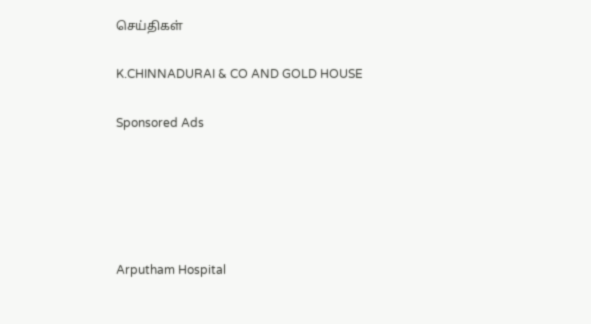செய்திகள்

K.CHINNADURAI & CO AND GOLD HOUSE

Sponsored Ads





Arputham Hospital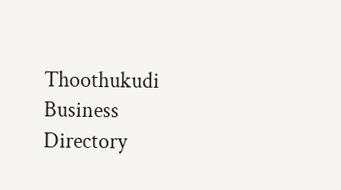Thoothukudi Business Directory